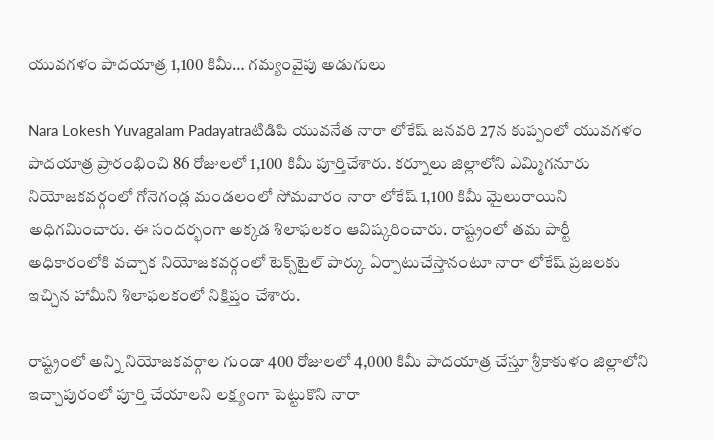యువగళం పాదయాత్ర 1,100 కిమీ… గమ్యంవైపు అడుగులు

Nara Lokesh Yuvagalam Padayatraటిడిపి యువనేత నారా లోకేష్‌ జనవరి 27న కుప్పంలో యువగళం పాదయాత్ర ప్రారంభించి 86 రోజులలో 1,100 కిమీ పూర్తిచేశారు. కర్నూలు జిల్లాలోని ఎమ్మిగనూరు నియోజకవర్గంలో గోనెగండ్ల మండలంలో సోమవారం నారా లోకేష్‌ 1,100 కిమీ మైలురాయిని అధిగమించారు. ఈ సందర్భంగా అక్కడ శిలాఫలకం ఆవిష్కరించారు. రాష్ట్రంలో తమ పార్టీ అధికారంలోకి వచ్చాక నియోజకవర్గంలో టెక్స్‌టైల్‌ పార్కు ఏర్పాటుచేస్తానంటూ నారా లోకేష్‌ ప్రజలకు ఇచ్చిన హామీని శిలాఫలకంలో నిక్షిప్తం చేశారు.

రాష్ట్రంలో అన్ని నియోజకవర్గాల గుండా 400 రోజులలో 4,000 కిమీ పాదయాత్ర చేస్తూ శ్రీకాకుళం జిల్లాలోని ఇచ్చాపురంలో పూర్తి చేయాలని లక్ష్యంగా పెట్టుకొని నారా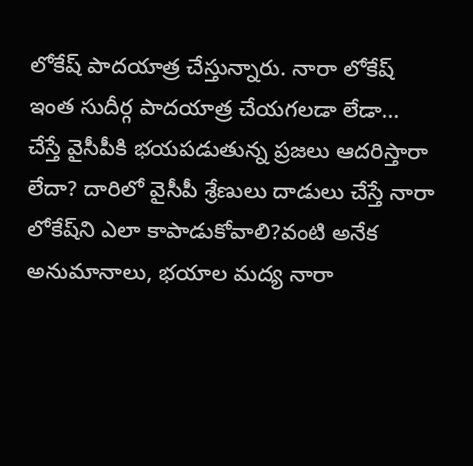లోకేష్‌ పాదయాత్ర చేస్తున్నారు. నారా లోకేష్‌ ఇంత సుదీర్గ పాదయాత్ర చేయగలడా లేడా… చేస్తే వైసీపీకి భయపడుతున్న ప్రజలు ఆదరిస్తారా లేదా? దారిలో వైసీపీ శ్రేణులు దాడులు చేస్తే నారా లోకేష్‌ని ఎలా కాపాడుకోవాలి?వంటి అనేక అనుమానాలు, భయాల మద్య నారా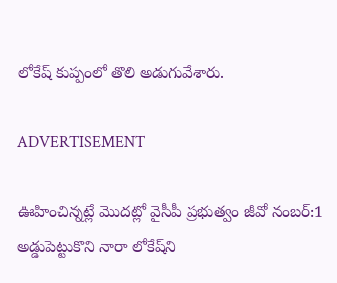లోకేష్‌ కుప్పంలో తొలి అడుగువేశారు.

ADVERTISEMENT

ఊహించిన్నట్లే మొదట్లో వైసీపీ ప్రభుత్వం జీవో నంబర్:1 అడ్డుపెట్టుకొని నారా లోకేష్‌ని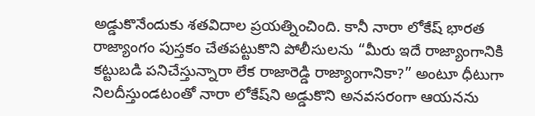అడ్డుకొనేందుకు శతవిదాల ప్రయత్నించింది. కానీ నారా లోకేష్‌ భారత రాజ్యాంగం పుస్తకం చేతపట్టుకొని పోలీసులను “మీరు ఇదే రాజ్యాంగానికి కట్టుబడి పనిచేస్తున్నారా లేక రాజారెడ్డి రాజ్యాంగానికా?” అంటూ ధీటుగా నిలదీస్తుండటంతో నారా లోకేష్‌ని అడ్డుకొని అనవసరంగా ఆయనను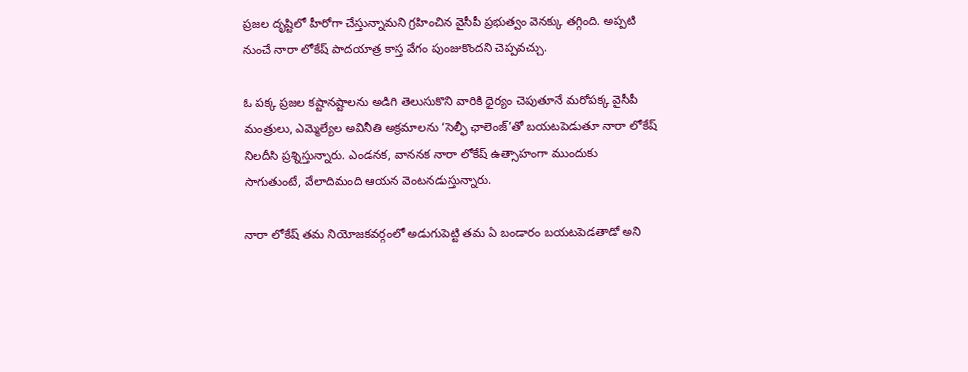ప్రజల దృష్టిలో హీరోగా చేస్తున్నామని గ్రహించిన వైసీపీ ప్రభుత్వం వెనక్కు తగ్గింది. అప్పటి నుంచే నారా లోకేష్‌ పాదయాత్ర కాస్త వేగం పుంజుకొందని చెప్పవచ్చు.

ఓ పక్క ప్రజల కష్టానష్టాలను అడిగి తెలుసుకొని వారికి ధైర్యం చెపుతూనే మరోపక్క వైసీపీ మంత్రులు, ఎమ్మెల్యేల అవినీతి అక్రమాలను ‘సెల్ఫీ ఛాలెంజ్’తో బయటపెడుతూ నారా లోకేష్‌ నిలదీసి ప్రశ్నిస్తున్నారు. ఎండనక, వాననక నారా లోకేష్‌ ఉత్సాహంగా ముందుకు సాగుతుంటే, వేలాదిమంది ఆయన వెంటనడుస్తున్నారు.

నారా లోకేష్‌ తమ నియోజకవర్గంలో అడుగుపెట్టి తమ ఏ బండారం బయటపెడతాడో అని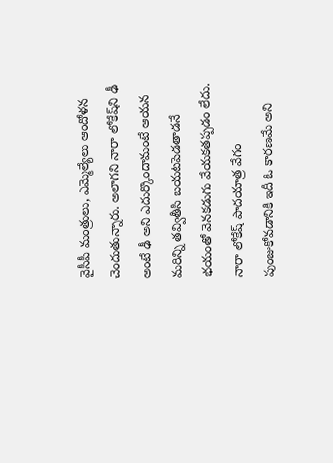వైసీపీ మంత్రులు, ఎమ్మెల్యేలు ఆందోళన చెందుతున్నారు. అలాగని నారా లోకేష్‌ని ఢీ అంటే ఢీ అని ఎదుర్కొందామంటే ఆయన మరిన్ని తవ్వితీసి బయటపెడతాడనే భయంతో వెనకడుగు వేయకతప్పడం లేదు. నారా లోకేష్‌ పాదయాత్ర వేగం పుంజుకోవడానికి ఇదీ ఓ కారణమే అని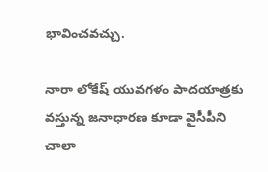భావించవచ్చు.

నారా లోకేష్‌ యువగళం పాదయాత్రకు వస్తున్న జనాధారణ కూడా వైసీపీని చాలా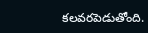కలవరపెడుతోంది.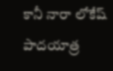కానీ నారా లోకేష్‌ పాదయాత్ర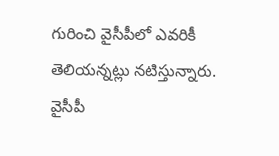గురించి వైసీపీలో ఎవరికీ తెలియన్నట్లు నటిస్తున్నారు. వైసీపీ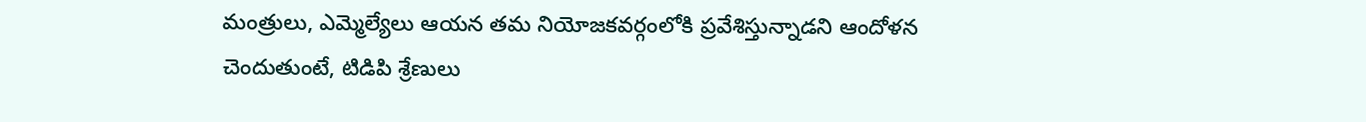మంత్రులు, ఎమ్మెల్యేలు ఆయన తమ నియోజకవర్గంలోకి ప్రవేశిస్తున్నాడని ఆందోళన చెందుతుంటే, టిడిపి శ్రేణులు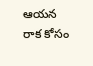ఆయన రాక కోసం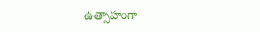ఉత్సాహంగా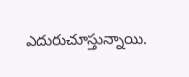ఎదురుచూస్తున్నాయి.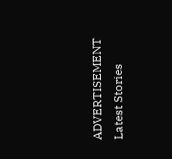ADVERTISEMENT
Latest Stories